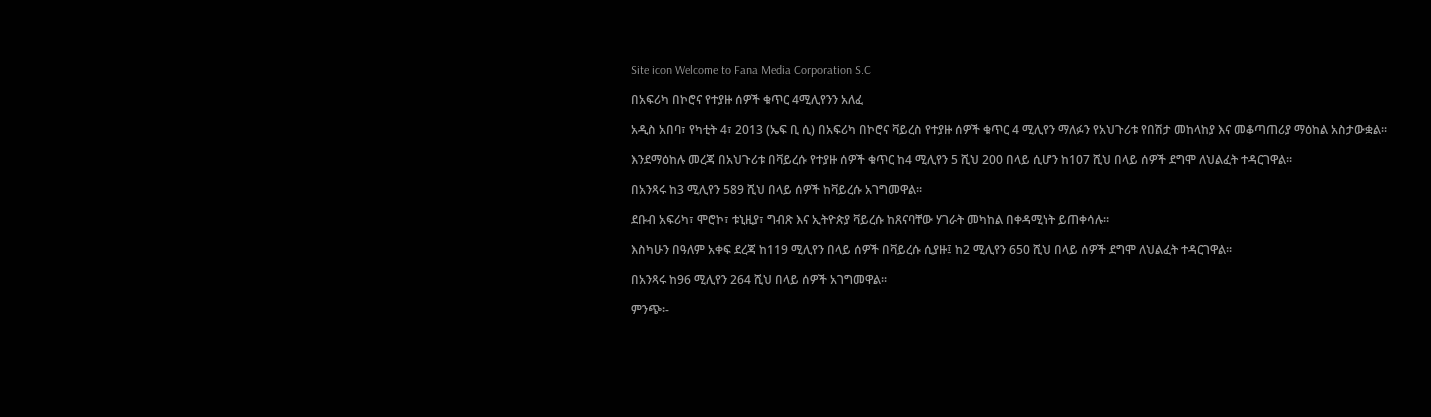Site icon Welcome to Fana Media Corporation S.C

በአፍሪካ በኮሮና የተያዙ ሰዎች ቁጥር 4ሚሊየንን አለፈ

አዲስ አበባ፣ የካቲት 4፣ 2013 (ኤፍ ቢ ሲ) በአፍሪካ በኮሮና ቫይረስ የተያዙ ሰዎች ቁጥር 4 ሚሊየን ማለፉን የአህጉሪቱ የበሽታ መከላከያ እና መቆጣጠሪያ ማዕከል አስታውቋል፡፡

እንደማዕከሉ መረጃ በአህጉሪቱ በቫይረሱ የተያዙ ሰዎች ቁጥር ከ4 ሚሊየን 5 ሺህ 200 በላይ ሲሆን ከ107 ሺህ በላይ ሰዎች ደግሞ ለህልፈት ተዳርገዋል፡፡

በአንጻሩ ከ3 ሚሊየን 589 ሺህ በላይ ሰዎች ከቫይረሱ አገግመዋል፡፡

ደቡብ አፍሪካ፣ ሞሮኮ፣ ቱኒዚያ፣ ግብጽ እና ኢትዮጵያ ቫይረሱ ከጸናባቸው ሃገራት መካከል በቀዳሚነት ይጠቀሳሉ፡፡

እስካሁን በዓለም አቀፍ ደረጃ ከ119 ሚሊየን በላይ ሰዎች በቫይረሱ ሲያዙ፤ ከ2 ሚሊየን 650 ሺህ በላይ ሰዎች ደግሞ ለህልፈት ተዳርገዋል፡፡

በአንጻሩ ከ96 ሚሊየን 264 ሺህ በላይ ሰዎች አገግመዋል፡፡

ምንጭ፡-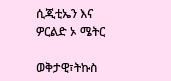ሲጂቲኤን እና ዎርልድ ኦ ሜትር

ወቅታዊ፣ትኩስ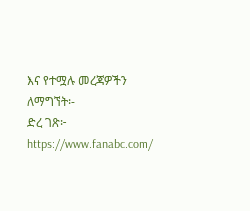እና የተሟሉ መረጃዎችን ለማግኘት፡-
ድረ ገጽ፦ https://www.fanabc.com/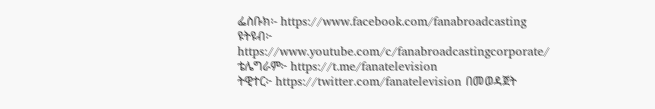ፌስቡክ፡- https://www.facebook.com/fanabroadcasting
ዩትዩብ፦ https://www.youtube.com/c/fanabroadcastingcorporate/
ቴሌግራም፦ https://t.me/fanatelevision
ትዊተር፦ https://twitter.com/fanatelevision በመወዳጀት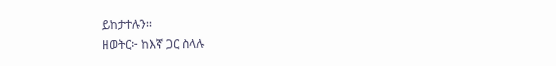ይከታተሉን፡፡
ዘወትር፦ ከእኛ ጋር ስላሉ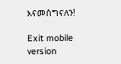እናመሰግናለን!

Exit mobile version